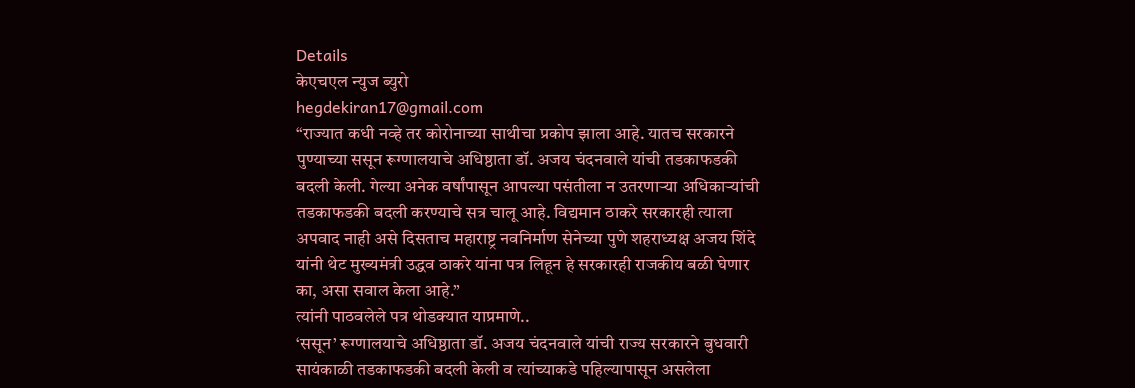Details
केएचएल न्युज ब्युरो
hegdekiran17@gmail.com
“राज्यात कधी नव्हे तर कोरोनाच्या साथीचा प्रकोप झाला आहे. यातच सरकारने पुण्याच्या ससून रूग्णालयाचे अधिष्ठाता डॉ. अजय चंदनवाले यांची तडकाफडकी बदली केली. गेल्या अनेक वर्षांपासून आपल्या पसंतीला न उतरणाऱ्या अधिकाऱ्यांची तडकाफडकी बदली करण्याचे सत्र चालू आहे. विद्यमान ठाकरे सरकारही त्याला अपवाद नाही असे दिसताच महाराष्ट्र नवनिर्माण सेनेच्या पुणे शहराध्यक्ष अजय शिंदे यांनी थेट मुख्यमंत्री उद्धव ठाकरे यांना पत्र लिहून हे सरकारही राजकीय बळी घेणार का, असा सवाल केला आहे.”
त्यांनी पाठवलेले पत्र थोडक्यात याप्रमाणे..
‘ससून’ रूग्णालयाचे अधिष्ठाता डॉ. अजय चंदनवाले यांची राज्य सरकारने बुधवारी सायंकाळी तडकाफडकी बदली केली व त्यांच्याकडे पहिल्यापासून असलेला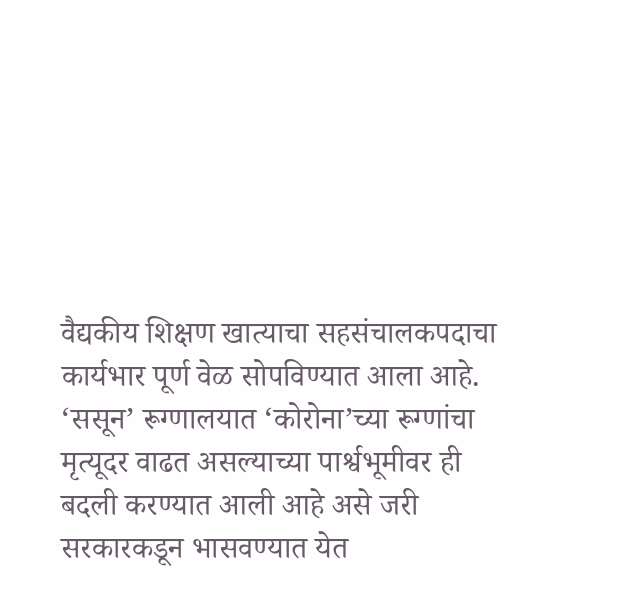वैद्यकीय शिक्षण खात्याचा सहसंचालकपदाचा कार्यभार पूर्ण वेळ सोपविण्यात आला आहे. ‘ससून’ रूग्णालयात ‘कोरोना’च्या रूग्णांचा मृत्यूदर वाढत असल्याच्या पार्श्वभूमीवर ही बदली करण्यात आली आहे असे जरी सरकारकडून भासवण्यात येत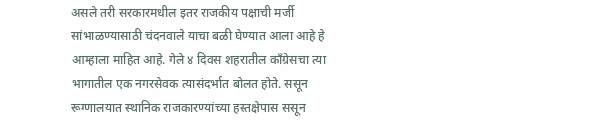असले तरी सरकारमधील इतर राजकीय पक्षाची मर्जी सांभाळण्यासाठी चंदनवाले याचा बळी घेण्यात आला आहे हे आम्हाला माहित आहे. गेले ४ दिवस शहरातील काँग्रेसचा त्या भागातील एक नगरसेवक त्यासंदर्भात बोलत होते. ससून रूग्णालयात स्थानिक राजकारण्यांच्या हस्तक्षेपास ससून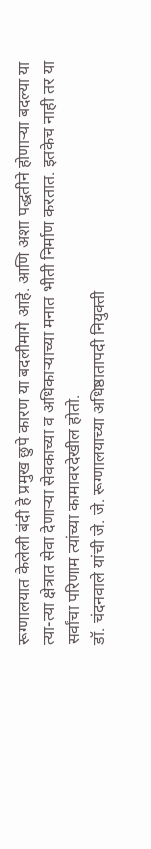रूग्णालयात केलेली बंदी हे प्रमुख छुपे कारण या बदलीमागे आहे. आणि अशा पद्धतीने होणाऱ्या बदल्या या त्या-त्या क्षेत्रात सेवा देणाऱ्या सेवकाच्या व अधिकाऱ्याच्या मनात भीती निर्माण करतात. इतकेच नाही तर या सर्वांचा परिणाम त्यांच्या कामावरदेखील होतो.
डॉ. चंदनवाले यांची जे. जे. रूग्णालयाच्या अधिष्ठातापदी नियुक्ती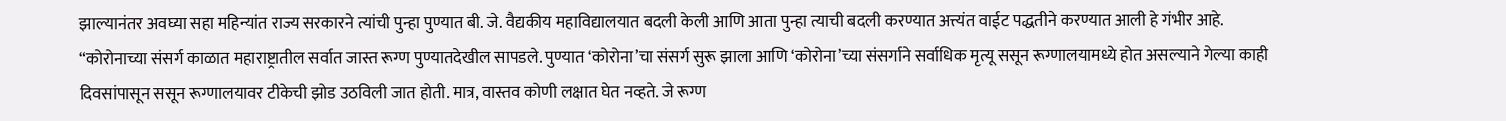झाल्यानंतर अवघ्या सहा महिन्यांत राज्य सरकारने त्यांची पुन्हा पुण्यात बी. जे. वैद्यकीय महाविद्यालयात बदली केली आणि आता पुन्हा त्याची बदली करण्यात अत्त्यंत वाईट पद्धतीने करण्यात आली हे गंभीर आहे.
“कोरोनाच्या संसर्ग काळात महाराष्ट्रातील सर्वात जास्त रूग्ण पुण्यातदेखील सापडले. पुण्यात ‘कोरोना’चा संसर्ग सुरू झाला आणि ‘कोरोना’च्या संसर्गाने सर्वाधिक मृत्यू ससून रूग्णालयामध्ये होत असल्याने गेल्या काही दिवसांपासून ससून रूग्णालयावर टीकेची झोड उठविली जात होती. मात्र, वास्तव कोणी लक्षात घेत नव्हते. जे रूग्ण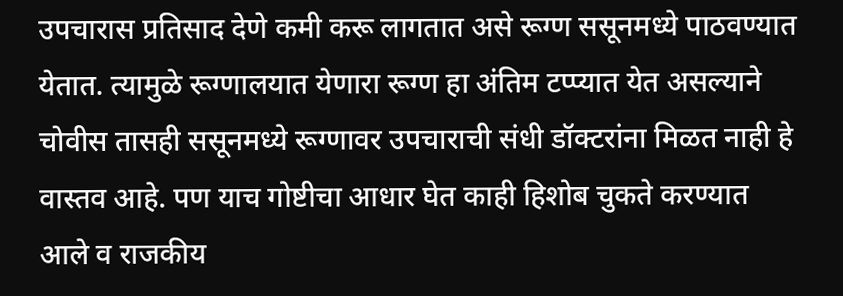उपचारास प्रतिसाद देणे कमी करू लागतात असे रूग्ण ससूनमध्ये पाठवण्यात येतात. त्यामुळे रूग्णालयात येणारा रूग्ण हा अंतिम टप्प्यात येत असल्याने चोवीस तासही ससूनमध्ये रूग्णावर उपचाराची संधी डॉक्टरांना मिळत नाही हे वास्तव आहे. पण याच गोष्टीचा आधार घेत काही हिशोब चुकते करण्यात आले व राजकीय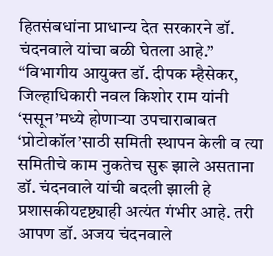हितसंबधांना प्राधान्य देत सरकारने डॉ. चंदनवाले यांचा बळी घेतला आहे.”
“विभागीय आयुक्त डॉ. दीपक म्हैसेकर, जिल्हाधिकारी नवल किशोर राम यांनी ‘ससून’मध्ये होणाऱ्या उपचाराबाबत ‘प्रोटोकॉल’साठी समिती स्थापन केली व त्या समितीचे काम नुकतेच सुरू झाले असताना डॉ. चंदनवाले यांची बदली झाली हे प्रशासकीयदृष्ट्याही अत्यंत गंभीर आहे. तरी आपण डॉ. अजय चंदनवाले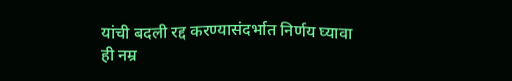यांची बदली रद्द करण्यासंदर्भात निर्णय घ्यावा ही नम्र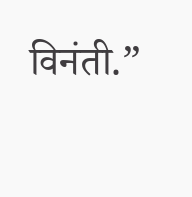विनंती.”